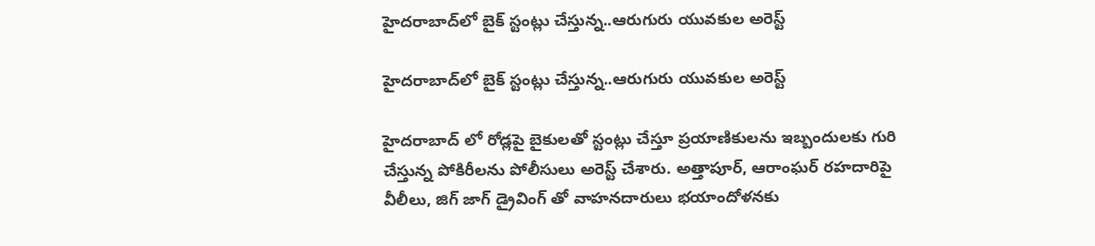హైదరాబాద్‌లో బైక్ స్టంట్లు చేస్తున్న..ఆరుగురు యువకుల అరెస్ట్

హైదరాబాద్‌లో బైక్ స్టంట్లు చేస్తున్న..ఆరుగురు యువకుల అరెస్ట్

హైదరాబాద్ లో రోడ్లపై బైకులతో స్టంట్లు చేస్తూ ప్రయాణికులను ఇబ్బందులకు గురి చేస్తున్న పోకిరీలను పోలీసులు అరెస్ట్ చేశారు. అత్తాపూర్, ఆరాంఘర్ రహదారిపై  వీలీలు, జిగ్ జాగ్ డ్రైవింగ్ తో వాహనదారులు భయాందోళనకు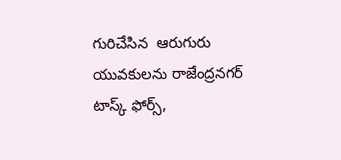గురిచేసిన  ఆరుగురు యువకులను రాజేంద్రనగర్ టాస్క్ ఫోర్స్,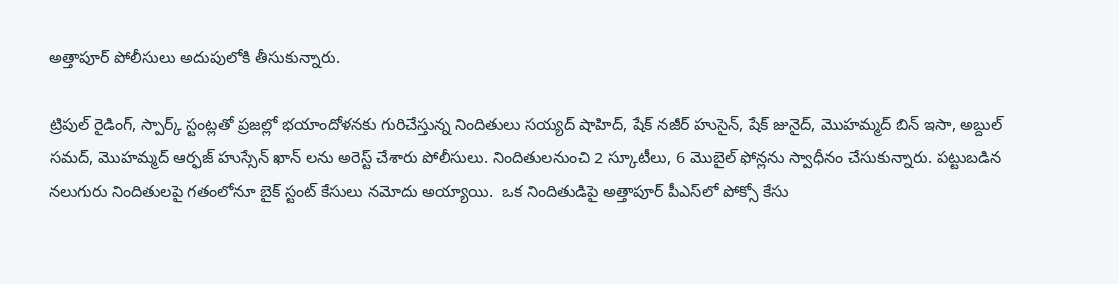అత్తాపూర్ పోలీసులు అదుపులోకి తీసుకున్నారు.

ట్రిపుల్ రైడింగ్, స్పార్క్ స్టంట్లతో ప్రజల్లో భయాందోళనకు గురిచేస్తున్న నిందితులు సయ్యద్ షాహిద్, షేక్ నజీర్ హుసైన్, షేక్ జునైద్, మొహమ్మద్ బిన్ ఇసా, అబ్దుల్ సమద్, మొహమ్మద్ ఆర్ఫజ్ హుస్సేన్ ఖాన్ లను అరెస్ట్ చేశారు పోలీసులు. నిందితులనుంచి 2 స్కూటీలు, 6 మొబైల్ ఫోన్లను స్వాధీనం చేసుకున్నారు. పట్టుబడిన నలుగురు నిందితులపై గతంలోనూ బైక్ స్టంట్ కేసులు నమోదు అయ్యాయి.  ఒక నిందితుడిపై అత్తాపూర్ పీఎస్‌లో పోక్సో కేసు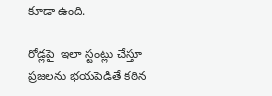కూడా ఉంది.

రోడ్లపై  ఇలా స్టంట్లు చేస్తూ ప్రజలను భయపెడితే కఠిన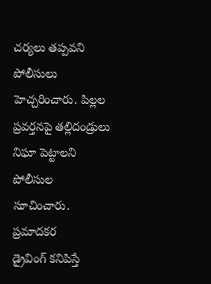చర్యలు తప్పవని పోలీసులు హెచ్చరించారు. పిల్లల ప్రవర్తనపై తల్లిదండ్రులు నిఘా పెట్టాలని పోలీసుల సూచించారు. ప్రమాదకర
డ్రైవింగ్ కనిపిస్తే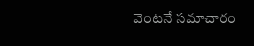వెంటనే సమాచారం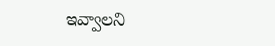ఇవ్వాలని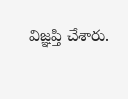విజ్ఞప్తి చేశారు.